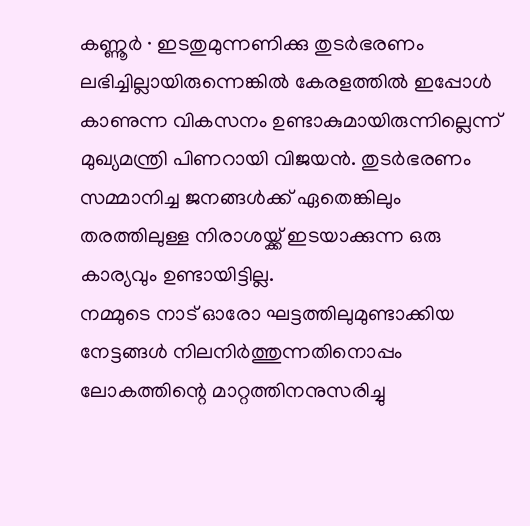കണ്ണൂർ ∙ ഇടതുമുന്നണിക്കു തുടർഭരണം ലഭിച്ചില്ലായിരുന്നെങ്കിൽ കേരളത്തിൽ ഇപ്പോൾ കാണുന്ന വികസനം ഉണ്ടാകുമായിരുന്നില്ലെന്ന് മുഖ്യമന്ത്രി പിണറായി വിജയൻ. തുടർഭരണം സമ്മാനിച്ച ജനങ്ങൾക്ക് ഏതെങ്കിലും തരത്തിലുള്ള നിരാശയ്ക്ക് ഇടയാക്കുന്ന ഒരു കാര്യവും ഉണ്ടായിട്ടില്ല.
നമ്മുടെ നാട് ഓരോ ഘട്ടത്തിലുമുണ്ടാക്കിയ നേട്ടങ്ങൾ നിലനിർത്തുന്നതിനൊപ്പം ലോകത്തിന്റെ മാറ്റത്തിനനുസരിച്ചു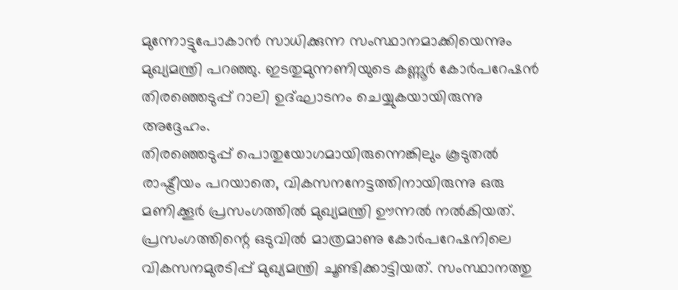മുന്നോട്ടുപോകാൻ സാധിക്കുന്ന സംസ്ഥാനമാക്കിയെന്നും മുഖ്യമന്ത്രി പറഞ്ഞു. ഇടതുമുന്നണിയുടെ കണ്ണൂർ കോർപറേഷൻ തിരഞ്ഞെടുപ്പ് റാലി ഉദ്ഘാടനം ചെയ്യുകയായിരുന്നു അദ്ദേഹം.
തിരഞ്ഞെടുപ്പ് പൊതുയോഗമായിരുന്നെങ്കിലും കൂടുതൽ രാഷ്ട്രീയം പറയാതെ, വികസനനേട്ടത്തിനായിരുന്നു ഒരു മണിക്കൂർ പ്രസംഗത്തിൽ മുഖ്യമന്ത്രി ഊന്നൽ നൽകിയത്.
പ്രസംഗത്തിന്റെ ഒടുവിൽ മാത്രമാണു കോർപറേഷനിലെ വികസനമുരടിപ്പ് മുഖ്യമന്ത്രി ചൂണ്ടിക്കാട്ടിയത്. സംസ്ഥാനത്തു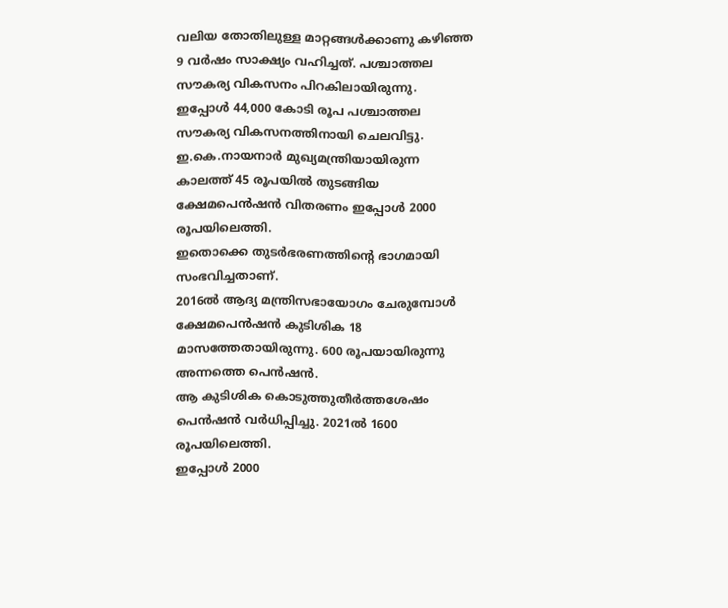വലിയ തോതിലുള്ള മാറ്റങ്ങൾക്കാണു കഴിഞ്ഞ 9 വർഷം സാക്ഷ്യം വഹിച്ചത്. പശ്ചാത്തല സൗകര്യ വികസനം പിറകിലായിരുന്നു.
ഇപ്പോൾ 44,000 കോടി രൂപ പശ്ചാത്തല സൗകര്യ വികസനത്തിനായി ചെലവിട്ടു. ഇ.കെ.നായനാർ മുഖ്യമന്ത്രിയായിരുന്ന കാലത്ത് 45 രൂപയിൽ തുടങ്ങിയ ക്ഷേമപെൻഷൻ വിതരണം ഇപ്പോൾ 2000 രൂപയിലെത്തി.
ഇതൊക്കെ തുടർഭരണത്തിന്റെ ഭാഗമായി സംഭവിച്ചതാണ്.
2016ൽ ആദ്യ മന്ത്രിസഭായോഗം ചേരുമ്പോൾ ക്ഷേമപെൻഷൻ കുടിശിക 18 മാസത്തേതായിരുന്നു. 600 രൂപയായിരുന്നു അന്നത്തെ പെൻഷൻ.
ആ കുടിശിക കൊടുത്തുതീർത്തശേഷം പെൻഷൻ വർധിപ്പിച്ചു. 2021ൽ 1600 രൂപയിലെത്തി.
ഇപ്പോൾ 2000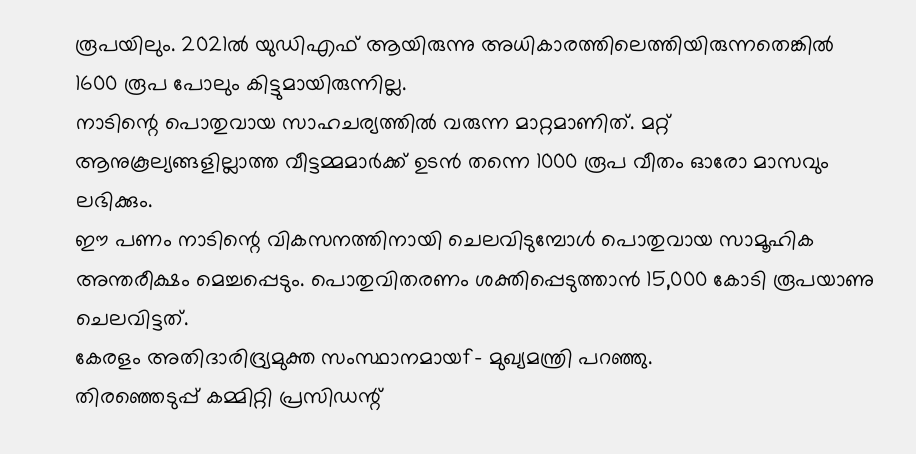രൂപയിലും. 2021ൽ യുഡിഎഫ് ആയിരുന്നു അധികാരത്തിലെത്തിയിരുന്നതെങ്കിൽ 1600 രൂപ പോലും കിട്ടുമായിരുന്നില്ല.
നാടിന്റെ പൊതുവായ സാഹചര്യത്തിൽ വരുന്ന മാറ്റമാണിത്. മറ്റ് ആനുകൂല്യങ്ങളില്ലാത്ത വീട്ടമ്മമാർക്ക് ഉടൻ തന്നെ 1000 രൂപ വീതം ഓരോ മാസവും ലഭിക്കും.
ഈ പണം നാടിന്റെ വികസനത്തിനായി ചെലവിടുമ്പോൾ പൊതുവായ സാമൂഹിക അന്തരീക്ഷം മെച്ചപ്പെടും. പൊതുവിതരണം ശക്തിപ്പെടുത്താൻ 15,000 കോടി രൂപയാണു ചെലവിട്ടത്.
കേരളം അതിദാരിദ്ര്യമുക്ത സംസ്ഥാനമായf- മുഖ്യമന്ത്രി പറഞ്ഞു.
തിരഞ്ഞെടുപ്പ് കമ്മിറ്റി പ്രസിഡന്റ്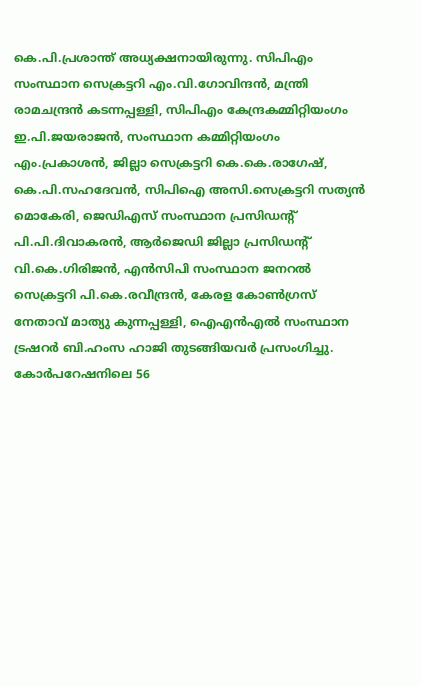കെ.പി.പ്രശാന്ത് അധ്യക്ഷനായിരുന്നു. സിപിഎം സംസ്ഥാന സെക്രട്ടറി എം.വി.ഗോവിന്ദൻ, മന്ത്രി രാമചന്ദ്രൻ കടന്നപ്പള്ളി, സിപിഎം കേന്ദ്രകമ്മിറ്റിയംഗം ഇ.പി.ജയരാജൻ, സംസ്ഥാന കമ്മിറ്റിയംഗം എം.പ്രകാശൻ, ജില്ലാ സെക്രട്ടറി കെ.കെ.രാഗേഷ്, കെ.പി.സഹദേവൻ, സിപിഐ അസി.സെക്രട്ടറി സത്യൻ മൊകേരി, ജെഡിഎസ് സംസ്ഥാന പ്രസിഡന്റ് പി.പി.ദിവാകരൻ, ആർജെഡി ജില്ലാ പ്രസിഡന്റ് വി.കെ.ഗിരിജൻ, എൻസിപി സംസ്ഥാന ജനറൽ സെക്രട്ടറി പി.കെ.രവീന്ദ്രൻ, കേരള കോൺഗ്രസ് നേതാവ് മാത്യു കുന്നപ്പള്ളി, ഐഎൻഎൽ സംസ്ഥാന ട്രഷറർ ബി.ഹംസ ഹാജി തുടങ്ങിയവർ പ്രസംഗിച്ചു.
കോർപറേഷനിലെ 56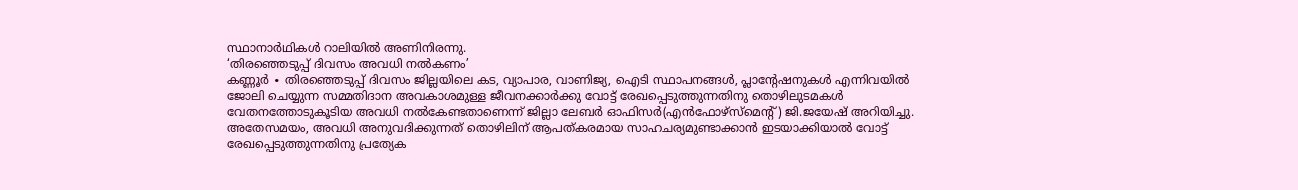സ്ഥാനാർഥികൾ റാലിയിൽ അണിനിരന്നു.
‘തിരഞ്ഞെടുപ്പ് ദിവസം അവധി നൽകണം’
കണ്ണൂർ ∙ തിരഞ്ഞെടുപ്പ് ദിവസം ജില്ലയിലെ കട, വ്യാപാര, വാണിജ്യ, ഐടി സ്ഥാപനങ്ങൾ, പ്ലാന്റേഷനുകൾ എന്നിവയിൽ ജോലി ചെയ്യുന്ന സമ്മതിദാന അവകാശമുള്ള ജീവനക്കാർക്കു വോട്ട് രേഖപ്പെടുത്തുന്നതിനു തൊഴിലുടമകൾ വേതനത്തോടുകൂടിയ അവധി നൽകേണ്ടതാണെന്ന് ജില്ലാ ലേബർ ഓഫിസർ(എൻഫോഴ്സ്മെന്റ്) ജി.ജയേഷ് അറിയിച്ചു. അതേസമയം, അവധി അനുവദിക്കുന്നത് തൊഴിലിന് ആപത്കരമായ സാഹചര്യമുണ്ടാക്കാൻ ഇടയാക്കിയാൽ വോട്ട് രേഖപ്പെടുത്തുന്നതിനു പ്രത്യേക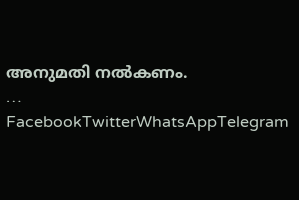അനുമതി നൽകണം.
… FacebookTwitterWhatsAppTelegram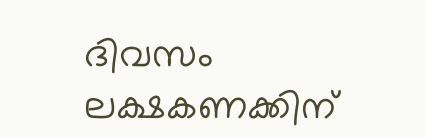ദിവസം ലക്ഷകണക്കിന്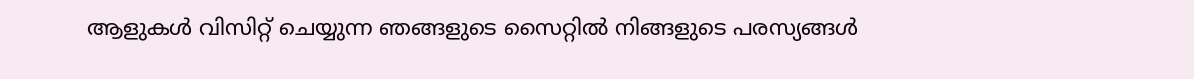ആളുകൾ വിസിറ്റ് ചെയ്യുന്ന ഞങ്ങളുടെ സൈറ്റിൽ നിങ്ങളുടെ പരസ്യങ്ങൾ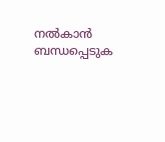നൽകാൻ ബന്ധപ്പെടുക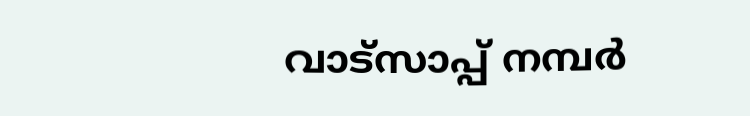വാട്സാപ്പ് നമ്പർ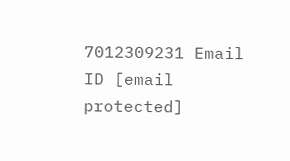7012309231 Email ID [email protected]